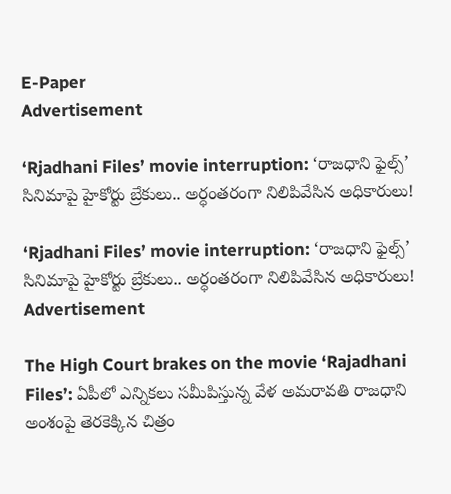E-Paper
Advertisement

‘Rjadhani Files’ movie interruption: ‘రాజధాని ఫైల్స్‌’ సినిమాపై హైకోర్టు బ్రేకులు.. అర్ధంతరంగా నిలిపివేసిన అధికారులు!

‘Rjadhani Files’ movie interruption: ‘రాజధాని ఫైల్స్‌’ సినిమాపై హైకోర్టు బ్రేకులు.. అర్ధంతరంగా నిలిపివేసిన అధికారులు!
Advertisement

The High Court brakes on the movie ‘Rajadhani Files’: ఏపీలో ఎన్నికలు సమీపిస్తున్న వేళ అమరావతి రాజధాని అంశంపై తెరకెక్కిన చిత్రం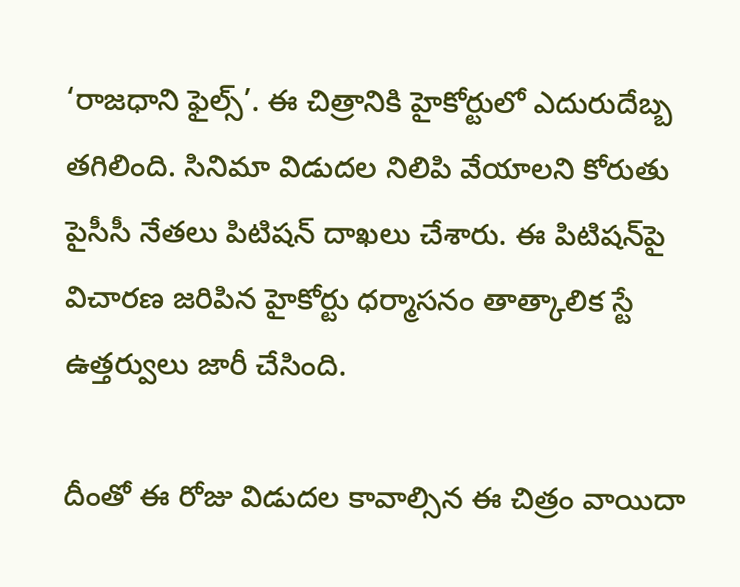‘రాజధాని ఫైల్స్’. ఈ చిత్రానికి హైకోర్టులో ఎదురుదేబ్బ తగిలింది. సినిమా విడుదల నిలిపి వేయాలని కోరుతు పైసీసీ నేతలు పిటిషన్ దాఖలు చేశారు. ఈ పిటిషన్‌పై విచారణ జరిపిన హైకోర్టు ధర్మాసనం తాత్కాలిక స్టే ఉత్తర్వులు జారీ చేసింది.

దీంతో ఈ రోజు విడుదల కావాల్సిన ఈ చిత్రం వాయిదా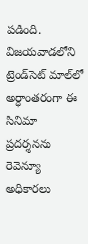పడింది. విజయవాడలోని ట్రెండ్‌సెట్‌ మాల్‌లో అర్ధాంతరంగా ఈ సినిమా ప్రదర్శనను రెవెన్యూ అధికారలు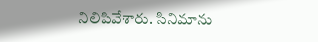నిలిపివేశారు. సినిమాను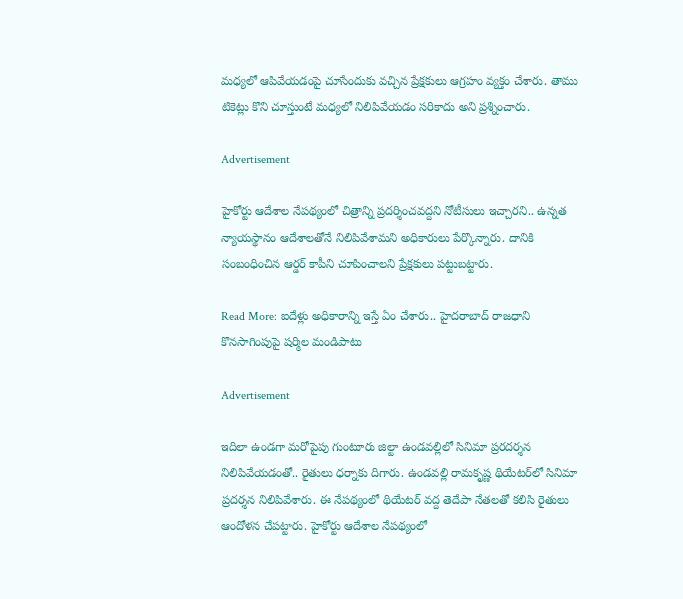మధ్యలో ఆపివేయడంపై చూసేందుకు వచ్చిన ప్రేక్షకులు ఆగ్రహం వ్యక్తం చేశారు. తాము టికెట్లు కొని చూస్తుంటే మధ్యలో నిలిపివేయడం సరికాదు అని ప్రశ్నించారు.

Advertisement

హైకోర్టు ఆదేశాల నేపథ్యంలో చిత్రాన్ని ప్రదర్శించవద్దని నోటీసులు ఇచ్చారని.. ఉన్నత న్యాయస్థానం ఆదేశాలతోనే నిలిపివేశామని అధికారులు పేర్కొన్నారు. దానికి సంబంధించిన ఆర్డర్ కాపీని చూపించాలని ప్రేక్షకులు పట్టుబట్టారు.

Read More: ఐదేళ్లు అధికారాన్ని ఇస్తే ఏం చేశారు.. హైదరాబాద్ రాజధాని కొనసాగింపుపై షర్మిల మండిపాటు

Advertisement

ఇదిలా ఉండగా మరోపైపు గుంటూరు జిల్టా ఉండవల్లిలో సినిమా ప్రరదర్శన నిలిపివేయడంతో.. రైతులు ధర్నాకు దిగారు. ఉండవల్లి రామకృష్ణ థియేటర్‌లో సినిమా ప్రదర్శన నిలిపివేశారు. ఈ నేపథ్యంలో థియేటర్ వద్ద తెదేపా నేతలతో కలిసి రైతులు ఆందోళన చేపట్టారు. హైకోర్టు ఆదేశాల నేపథ్యంలో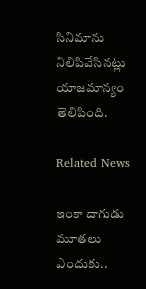సినిమాను నిలిపివేసినట్లు యాజమాన్యం తెలిపింది.

Related News

ఇంకా దాగుడు మూతలు ఎందుకు..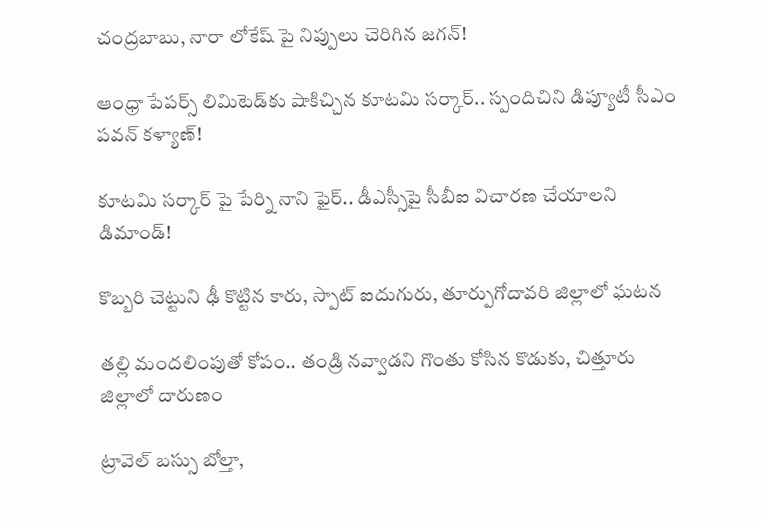చంద్రబాబు, నారా లోకేష్ పై నిప్పులు చెరిగిన జగన్!

ఆంధ్రా పేపర్స్ లిమిటెడ్‌కు షాకిచ్చిన కూటమి సర్కార్.. స్పందిచిని డిప్యూటీ సీఎం పవన్ కళ్యాణ్!

కూటమి సర్కార్ పై పేర్ని నాని ఫైర్.. డీఎస్సీపై సీబీఐ విచారణ చేయాలని డిమాండ్!

కొబ్బరి చెట్టుని ఢీ కొట్టిన కారు, స్పాట్ ఐదుగురు, తూర్పుగోదావరి జిల్లాలో ఘటన

తల్లి మందలింపుతో కోపం.. తండ్రి నవ్వాడని గొంతు కోసిన కొడుకు, చిత్తూరు జిల్లాలో దారుణం

ట్రావెల్ బస్సు బోల్తా,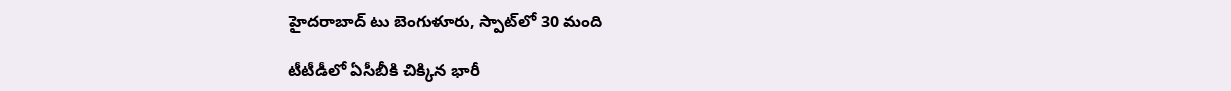హైదరాబాద్ టు బెంగుళూరు, స్పాట్‌లో 30 మంది

టీటీడీలో ఏసీబీకి చిక్కిన భారీ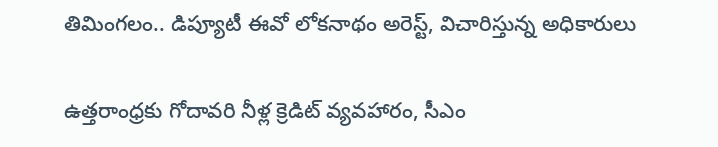తిమింగలం.. డిప్యూటీ ఈవో లోకనాథం అరెస్ట్, విచారిస్తున్న అధికారులు

ఉత్తరాంధ్రకు గోదావరి నీళ్ల క్రెడిట్ వ్యవహారం, సీఎం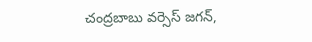చంద్రబాబు వర్సెస్ జగన్,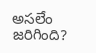అసలేం జరిగింది?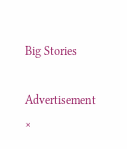Big Stories

Advertisement
×